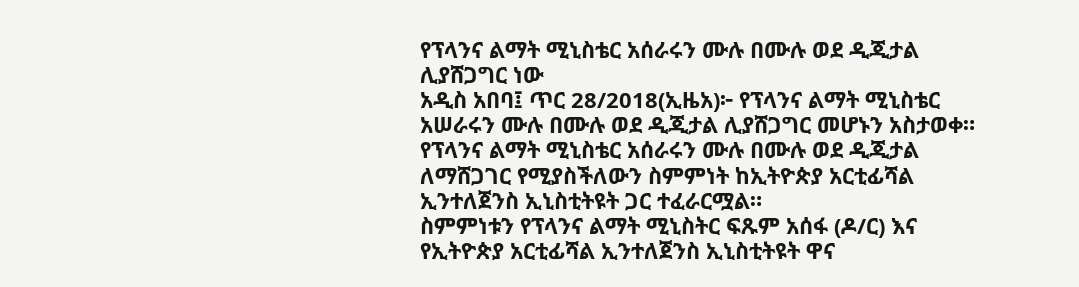የፕላንና ልማት ሚኒስቴር አሰራሩን ሙሉ በሙሉ ወደ ዲጂታል ሊያሸጋግር ነው
አዲስ አበባ፤ ጥር 28/2018(ኢዜአ)፦ የፕላንና ልማት ሚኒስቴር አሠራሩን ሙሉ በሙሉ ወደ ዲጂታል ሊያሸጋግር መሆኑን አስታወቀ።
የፕላንና ልማት ሚኒስቴር አሰራሩን ሙሉ በሙሉ ወደ ዲጂታል ለማሸጋገር የሚያስችለውን ስምምነት ከኢትዮጵያ አርቲፊሻል ኢንተለጀንስ ኢኒስቲትዩት ጋር ተፈራርሟል።
ስምምነቱን የፕላንና ልማት ሚኒስትር ፍጹም አሰፋ (ዶ/ር) እና የኢትዮጵያ አርቲፊሻል ኢንተለጀንስ ኢኒስቲትዩት ዋና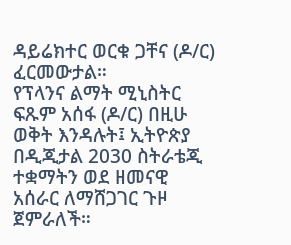ዳይሬክተር ወርቁ ጋቸና (ዶ/ር) ፈርመውታል።
የፕላንና ልማት ሚኒስትር ፍጹም አሰፋ (ዶ/ር) በዚሁ ወቅት እንዳሉት፤ ኢትዮጵያ በዲጂታል 2030 ስትራቴጂ ተቋማትን ወደ ዘመናዊ አሰራር ለማሸጋገር ጉዞ ጀምራለች።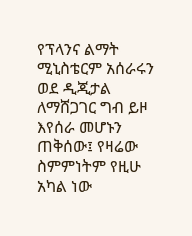የፕላንና ልማት ሚኒስቴርም አሰራሩን ወደ ዲጂታል ለማሸጋገር ግብ ይዞ እየሰራ መሆኑን ጠቅሰው፤ የዛሬው ስምምነትም የዚሁ አካል ነው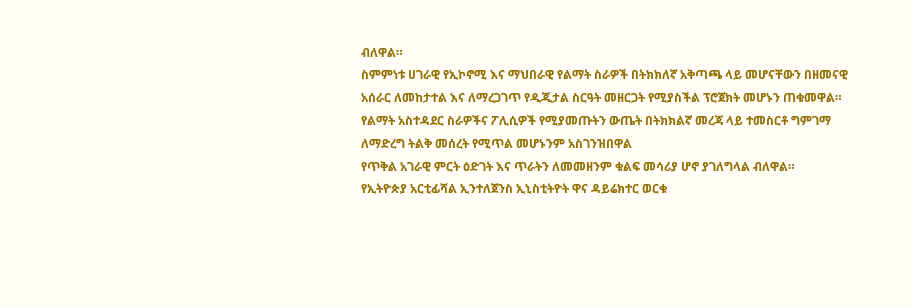ብለዋል።
ስምምነቱ ሀገራዊ የኢኮኖሚ እና ማህበራዊ የልማት ስራዎች በትክክለኛ አቅጣጫ ላይ መሆናቸውን በዘመናዊ አሰራር ለመከታተል እና ለማረጋገጥ የዲጂታል ስርዓት መዘርጋት የሚያስችል ፕሮጀክት መሆኑን ጠቁመዋል።
የልማት አስተዳደር ስራዎችና ፖሊሲዎች የሚያመጡትን ውጤት በትክክልኛ መረጃ ላይ ተመስርቶ ግምገማ ለማድረግ ትልቅ መሰረት የሚጥል መሆኑንም አስገንዝበዋል
የጥቅል አገራዊ ምርት ዕድገት እና ጥራትን ለመመዘንም ቁልፍ መሳሪያ ሆኖ ያገለግላል ብለዋል።
የኢትዮጵያ አርቲፊሻል ኢንተለጀንስ ኢኒስቲትዮት ዋና ዳይሬክተር ወርቁ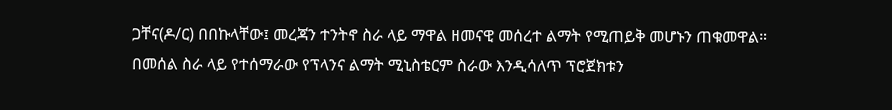ጋቸና(ዶ/ር) በበኩላቸው፤ መረጃን ተንትኖ ስራ ላይ ማዋል ዘመናዊ መሰረተ ልማት የሚጠይቅ መሆኑን ጠቁመዋል።
በመሰል ስራ ላይ የተሰማራው የፕላንና ልማት ሚኒስቴርም ስራው እንዲሳለጥ ፕሮጀክቱን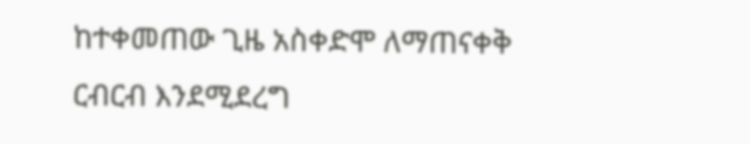ከተቀመጠው ጊዜ አስቀድሞ ለማጠናቀቅ ርብርብ እንደሚደረግ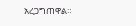አረጋግጠዋል።